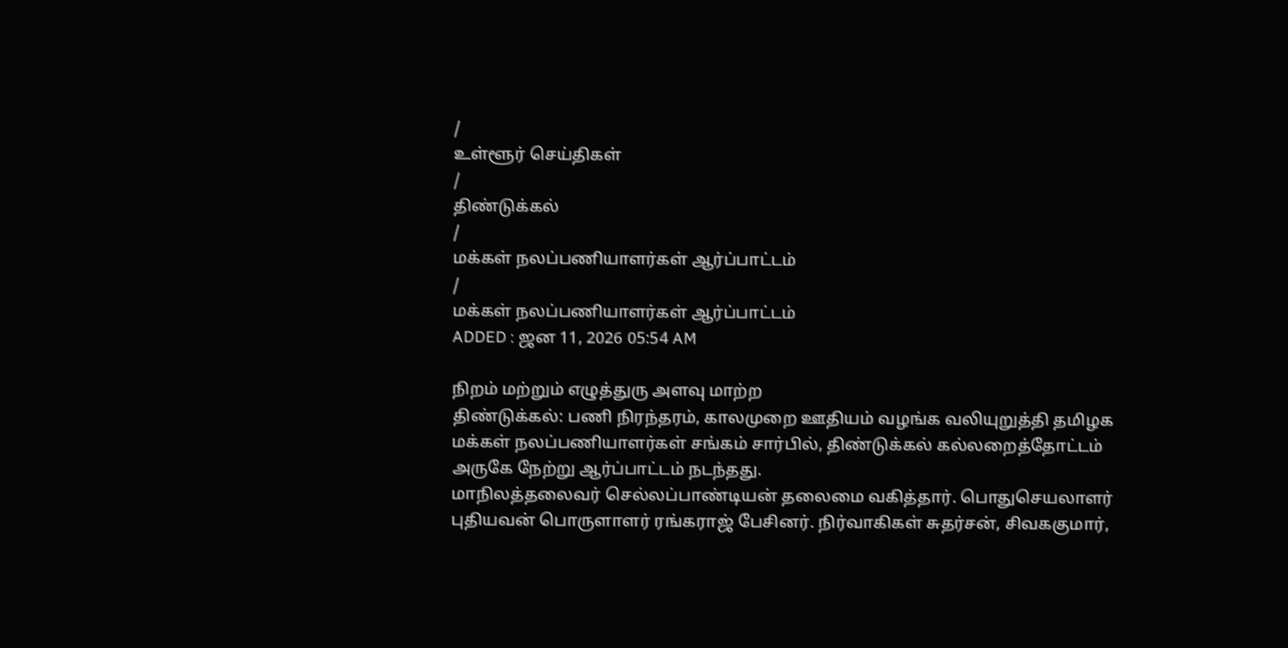/
உள்ளூர் செய்திகள்
/
திண்டுக்கல்
/
மக்கள் நலப்பணியாளர்கள் ஆர்ப்பாட்டம்
/
மக்கள் நலப்பணியாளர்கள் ஆர்ப்பாட்டம்
ADDED : ஜன 11, 2026 05:54 AM

நிறம் மற்றும் எழுத்துரு அளவு மாற்ற
திண்டுக்கல்: பணி நிரந்தரம், காலமுறை ஊதியம் வழங்க வலியுறுத்தி தமிழக மக்கள் நலப்பணியாளர்கள் சங்கம் சார்பில், திண்டுக்கல் கல்லறைத்தோட்டம் அருகே நேற்று ஆர்ப்பாட்டம் நடந்தது.
மாநிலத்தலைவர் செல்லப்பாண்டியன் தலைமை வகித்தார். பொதுசெயலாளர் புதியவன் பொருளாளர் ரங்கராஜ் பேசினர். நிர்வாகிகள் சுதர்சன், சிவககுமார்,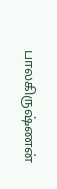பாலகிருஷ்ணன்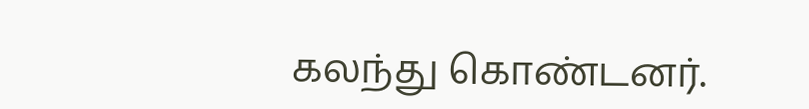கலந்து கொண்டனர்.